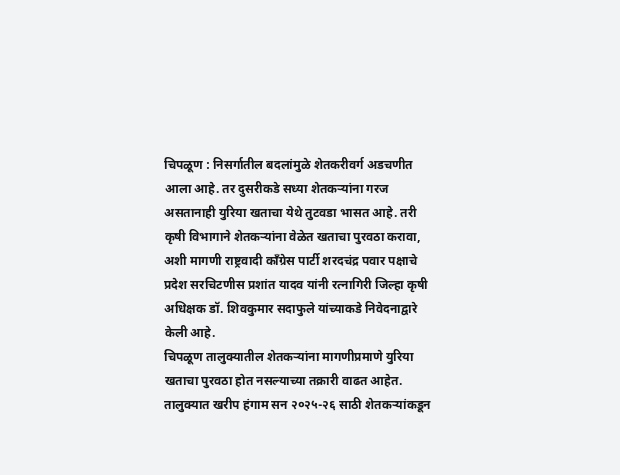चिपळूण : निसर्गातील बदलांमुळे शेतकरीवर्ग अडचणीत आला आहे. तर दुसरीकडे सध्या शेतकऱ्यांना गरज असतानाही युरिया खताचा येथे तुटवडा भासत आहे. तरी कृषी विभागाने शेतकऱ्यांना वेळेत खताचा पुरवठा करावा, अशी मागणी राष्ट्रवादी काँग्रेस पार्टी शरदचंद्र पवार पक्षाचे प्रदेश सरचिटणीस प्रशांत यादव यांनी रत्नागिरी जिल्हा कृषी अधिक्षक डॉ. शिवकुमार सदाफुले यांच्याकडे निवेदनाद्वारे केली आहे.
चिपळूण तालुक्यातील शेतकऱ्यांना मागणीप्रमाणे युरिया खताचा पुरवठा होत नसल्याच्या तक्रारी वाढत आहेत. तालुक्यात खरीप हंगाम सन २०२५-२६ साठी शेतकऱ्यांकडून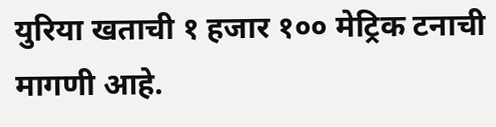युरिया खताची १ हजार १०० मेट्रिक टनाची मागणी आहे.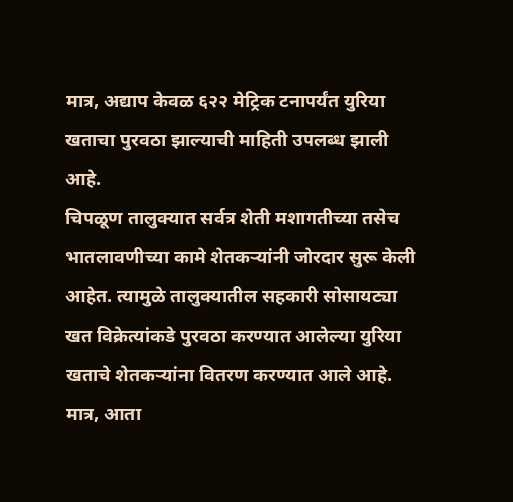मात्र, अद्याप केवळ ६२२ मेट्रिक टनापर्यंत युरिया खताचा पुरवठा झाल्याची माहिती उपलब्ध झाली आहे.
चिपळूण तालुक्यात सर्वत्र शेती मशागतीच्या तसेच भातलावणीच्या कामे शेतकऱ्यांनी जोरदार सुरू केली आहेत. त्यामुळे तालुक्यातील सहकारी सोसायट्या खत विक्रेत्यांकडे पुरवठा करण्यात आलेल्या युरिया खताचे शेतकऱ्यांना वितरण करण्यात आले आहे.
मात्र, आता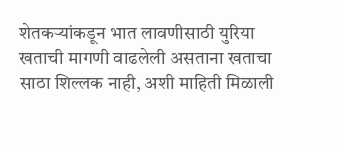शेतकऱ्यांकडून भात लावणीसाठी युरिया खताची मागणी वाढलेली असताना खताचा साठा शिल्लक नाही, अशी माहिती मिळाली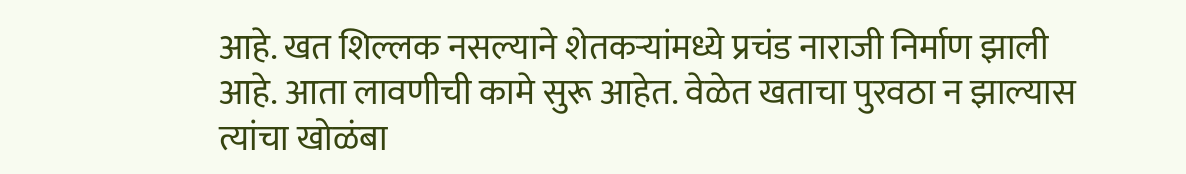आहे. खत शिल्लक नसल्याने शेतकऱ्यांमध्ये प्रचंड नाराजी निर्माण झाली आहे. आता लावणीची कामे सुरू आहेत. वेळेत खताचा पुरवठा न झाल्यास त्यांचा खोळंबा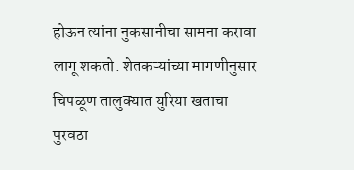होऊन त्यांना नुकसानीचा सामना करावा लागू शकतो. शेतकऱ्यांच्या मागणीनुसार चिपळूण तालुक्यात युरिया खताचा पुरवठा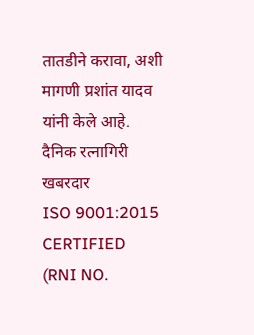तातडीने करावा, अशी मागणी प्रशांत यादव यांनी केले आहे.
दैनिक रत्नागिरी खबरदार
ISO 9001:2015 CERTIFIED
(RNI NO.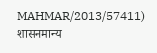MAHMAR/2013/57411)
शासनमान्य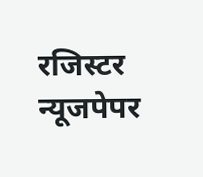रजिस्टर न्यूजपेपर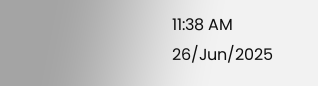11:38 AM 26/Jun/2025